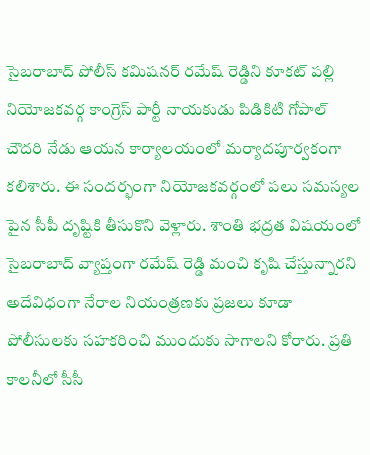సైబరాబాద్ పోలీస్ కమిషనర్ రమేష్ రెడ్డిని కూకట్ పల్లి నియోజకవర్గ కాంగ్రెస్ పార్టీ నాయకుడు పిడికిటి గోపాల్ చౌదరి నేడు ఆయన కార్యాలయంలో మర్యాదపూర్వకంగా కలిశారు. ఈ సందర్భంగా నియోజకవర్గంలో పలు సమస్యల పైన సీపీ దృష్టికి తీసుకొని వెళ్లారు. శాంతి భద్రత విషయంలో సైబరాబాద్ వ్యాప్తంగా రమేష్ రెడ్డి మంచి కృషి చేస్తున్నారని అదేవిధంగా నేరాల నియంత్రణకు ప్రజలు కూడా పోలీసులకు సహకరించి ముందుకు సాగాలని కోరారు. ప్రతి కాలనీలో సీసీ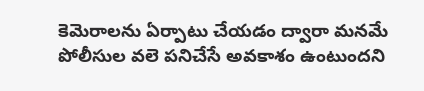కెమెరాలను ఏర్పాటు చేయడం ద్వారా మనమే పోలీసుల వలె పనిచేసే అవకాశం ఉంటుందని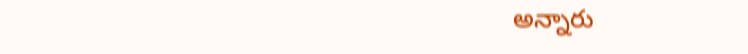అన్నారు